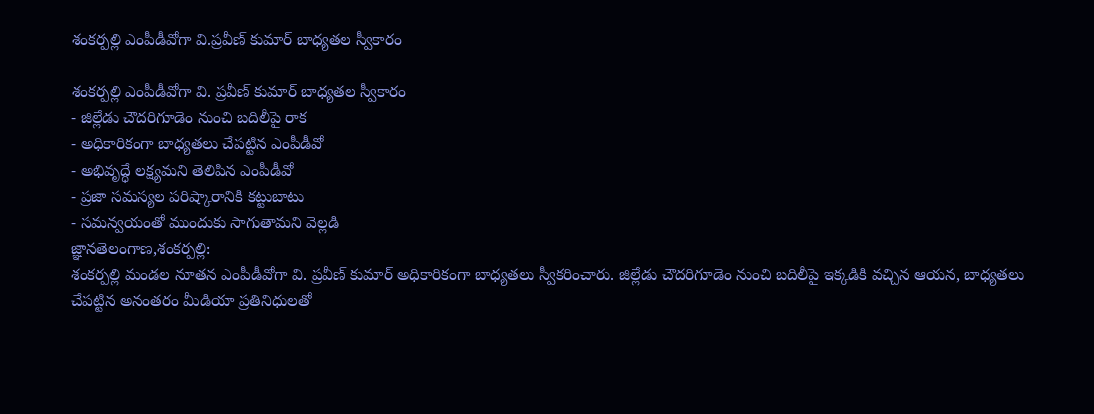శంకర్పల్లి ఎంపీడీవోగా వి.ప్రవీణ్ కుమార్ బాధ్యతల స్వీకారం

శంకర్పల్లి ఎంపీడీవోగా వి. ప్రవీణ్ కుమార్ బాధ్యతల స్వీకారం
- జిల్లేడు చౌదరిగూడెం నుంచి బదిలీపై రాక
- అధికారికంగా బాధ్యతలు చేపట్టిన ఎంపీడీవో
- అభివృద్ధే లక్ష్యమని తెలిపిన ఎంపీడీవో
- ప్రజా సమస్యల పరిష్కారానికి కట్టుబాటు
- సమన్వయంతో ముందుకు సాగుతామని వెల్లడి
జ్ఞానతెలంగాణ,శంకర్పల్లి:
శంకర్పల్లి మండల నూతన ఎంపీడీవోగా వి. ప్రవీణ్ కుమార్ అధికారికంగా బాధ్యతలు స్వీకరించారు. జిల్లేడు చౌదరిగూడెం నుంచి బదిలీపై ఇక్కడికి వచ్చిన ఆయన, బాధ్యతలు చేపట్టిన అనంతరం మీడియా ప్రతినిధులతో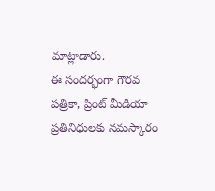మాట్లాడారు.
ఈ సందర్భంగా గౌరవ పత్రికా, ప్రింట్ మీడియా ప్రతినిధులకు నమస్కారం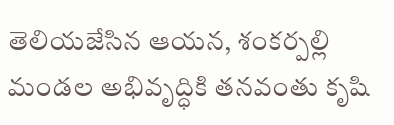తెలియజేసిన ఆయన, శంకర్పల్లి మండల అభివృద్ధికి తనవంతు కృషి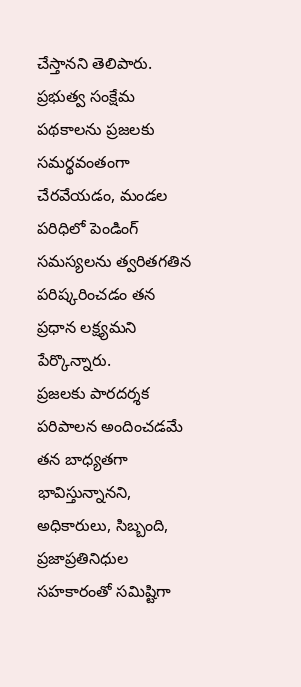చేస్తానని తెలిపారు. ప్రభుత్వ సంక్షేమ పథకాలను ప్రజలకు సమర్థవంతంగా చేరవేయడం, మండల పరిధిలో పెండింగ్ సమస్యలను త్వరితగతిన పరిష్కరించడం తన ప్రధాన లక్ష్యమని పేర్కొన్నారు.
ప్రజలకు పారదర్శక పరిపాలన అందించడమే తన బాధ్యతగా భావిస్తున్నానని, అధికారులు, సిబ్బంది, ప్రజాప్రతినిధుల సహకారంతో సమిష్టిగా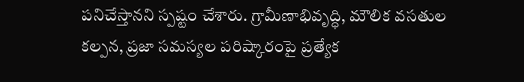పనిచేస్తానని స్పష్టం చేశారు. గ్రామీణాభివృద్ధి, మౌలిక వసతుల కల్పన, ప్రజా సమస్యల పరిష్కారంపై ప్రత్యేక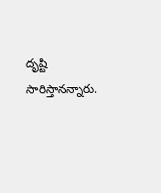దృష్టి సారిస్తానన్నారు.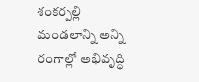శంకర్పల్లి మండలాన్ని అన్ని రంగాల్లో అభివృద్ధి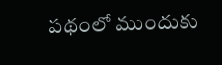పథంలో ముందుకు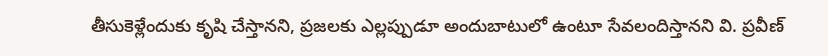తీసుకెళ్లేందుకు కృషి చేస్తానని, ప్రజలకు ఎల్లప్పుడూ అందుబాటులో ఉంటూ సేవలందిస్తానని వి. ప్రవీణ్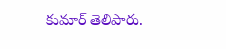కుమార్ తెలిపారు.